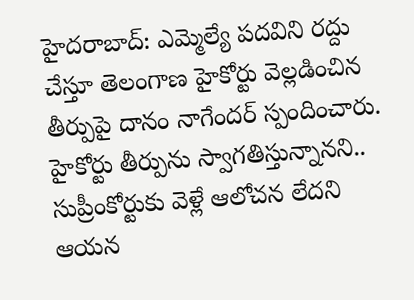హైదరాబాద్: ఎమ్మెల్యే పదవిని రద్దు చేస్తూ తెలంగాణ హైకోర్టు వెల్లడించిన తీర్పుపై దానం నాగేందర్ స్పందించారు. హైకోర్టు తీర్పును స్వాగతిస్తున్నానని.. సుప్రీంకోర్టుకు వెళ్లే ఆలోచన లేదని ఆయన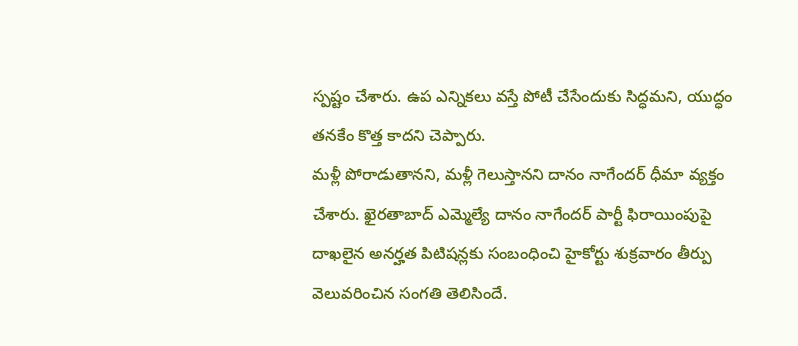స్పష్టం చేశారు. ఉప ఎన్నికలు వస్తే పోటీ చేసేందుకు సిద్ధమని, యుద్ధం తనకేం కొత్త కాదని చెప్పారు.
మళ్లీ పోరాడుతానని, మళ్లీ గెలుస్తానని దానం నాగేందర్ ధీమా వ్యక్తం చేశారు. ఖైరతాబాద్ ఎమ్మెల్యే దానం నాగేందర్ పార్టీ ఫిరాయింపుపై దాఖలైన అనర్హత పిటిషన్లకు సంబంధించి హైకోర్టు శుక్రవారం తీర్పు వెలువరించిన సంగతి తెలిసిందే.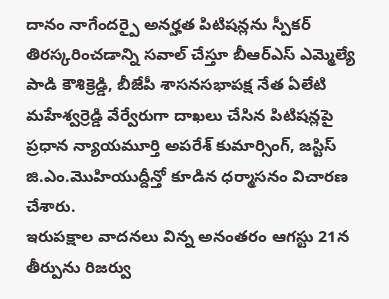దానం నాగేందర్పై అనర్హత పిటిషన్లను స్పీకర్ తిరస్కరించడాన్ని సవాల్ చేస్తూ బీఆర్ఎస్ ఎమ్మెల్యే పాడి కౌశిక్రెడ్డి, బీజేపీ శాసనసభాపక్ష నేత ఏలేటి మహేశ్వర్రెడ్డి వేర్వేరుగా దాఖలు చేసిన పిటిషన్లపై ప్రధాన న్యాయమూర్తి అపరేశ్ కుమార్సింగ్, జస్టిస్ జి.ఎం.మొహియుద్దీన్తో కూడిన ధర్మాసనం విచారణ చేశారు.
ఇరుపక్షాల వాదనలు విన్న అనంతరం ఆగస్టు 21న తీర్పును రిజర్వు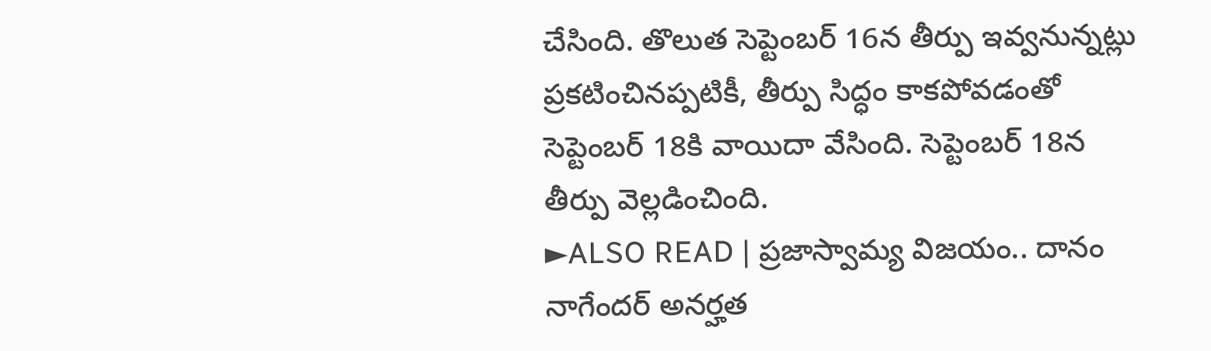చేసింది. తొలుత సెప్టెంబర్ 16న తీర్పు ఇవ్వనున్నట్లు ప్రకటించినప్పటికీ, తీర్పు సిద్ధం కాకపోవడంతో సెప్టెంబర్ 18కి వాయిదా వేసింది. సెప్టెంబర్ 18న తీర్పు వెల్లడించింది.
►ALSO READ | ప్రజాస్వామ్య విజయం.. దానం నాగేందర్ అనర్హత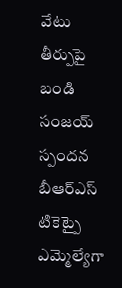వేటు తీర్పుపై బండి సంజయ్ స్పందన
బీఆర్ఎస్ టికెట్పై ఎమ్మెల్యేగా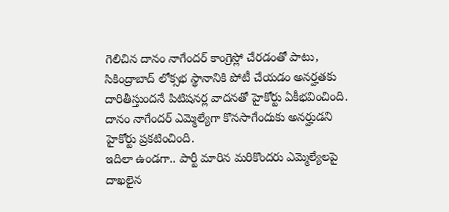గెలిచిన దానం నాగేందర్ కాంగ్రెస్లో చేరడంతో పాటు, సికింద్రాబాద్ లోక్సభ స్థానానికి పోటీ చేయడం అనర్హతకు దారితీస్తుందనే పిటిషనర్ల వాదనతో హైకోర్టు ఏకీభవించింది. దానం నాగేందర్ ఎమ్మెల్యేగా కొనసాగేందుకు అనర్హుడని హైకోర్టు ప్రకటించింది.
ఇదిలా ఉండగా.. పార్టీ మారిన మరికొందరు ఎమ్మెల్యేలపై దాఖలైన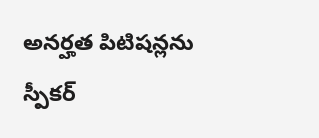అనర్హత పిటిషన్లను స్పీకర్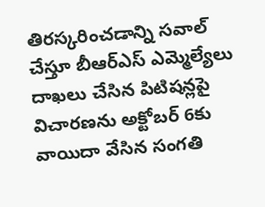తిరస్కరించడాన్ని సవాల్ చేస్తూ బీఆర్ఎస్ ఎమ్మెల్యేలు దాఖలు చేసిన పిటిషన్లపై విచారణను అక్టోబర్ 6కు వాయిదా వేసిన సంగతి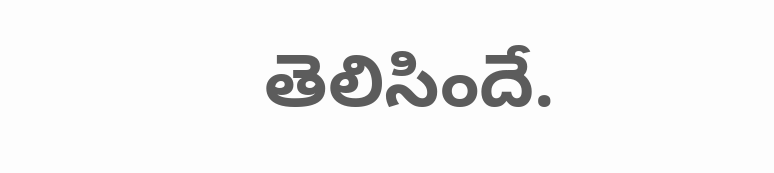తెలిసిందే.